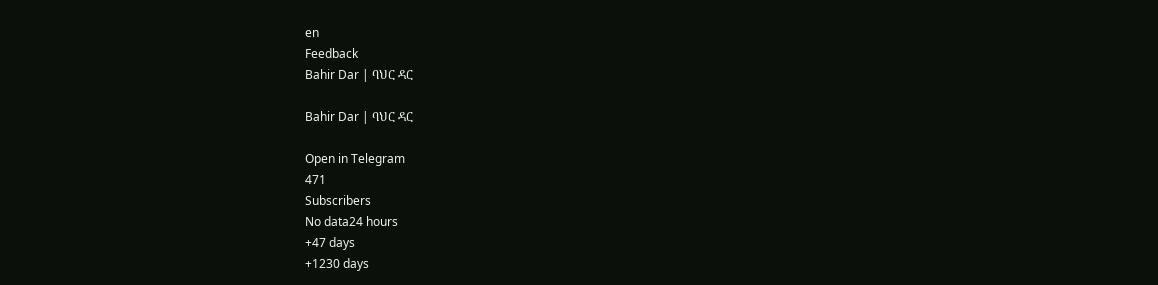en
Feedback
Bahir Dar | ባህር ዳር

Bahir Dar | ባህር ዳር

Open in Telegram
471
Subscribers
No data24 hours
+47 days
+1230 days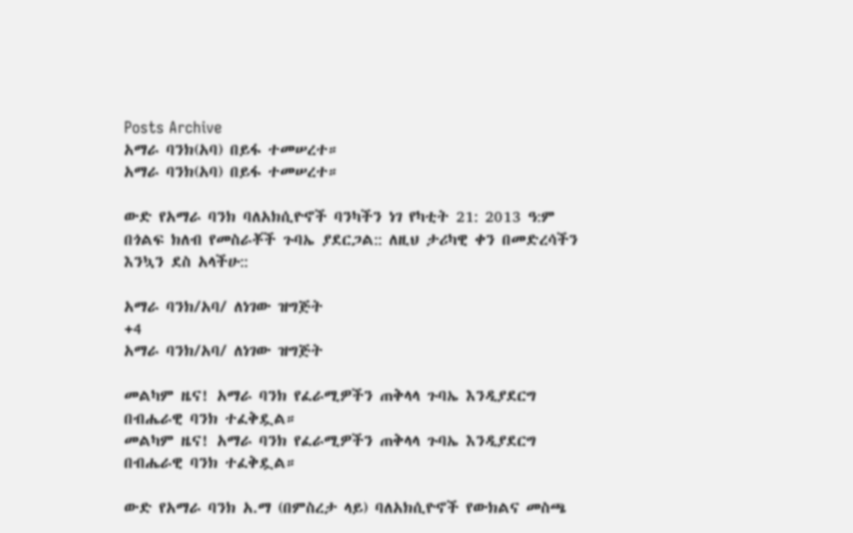Posts Archive
አማራ ባንክ(አባ) በይፋ ተመሠረተ።
አማራ ባንክ(አባ) በይፋ ተመሠረተ።

ውድ የአማራ ባንክ ባለአክሲዮኖች ባንካችን ነገ የካቲት 21: 2013 ዓ:ም በጎልፍ ክለብ የመስራቾች ጉባኤ ያደርጋል:: ለዚህ ታሪካዊ ቀን በመድረሳችን እንኳን ደስ አላችሁ::

አማራ ባንክ/አባ/ ለነገው ዝግጅት
+4
አማራ ባንክ/አባ/ ለነገው ዝግጅት

መልካም ዜና! አማራ ባንክ የፈራሚዎችን ጠቅላላ ጉባኤ እንዲያደርግ በብሔራዊ ባንክ ተፈቅዷል።
መልካም ዜና! አማራ ባንክ የፈራሚዎችን ጠቅላላ ጉባኤ እንዲያደርግ በብሔራዊ ባንክ ተፈቅዷል።

ውድ የአማራ ባንክ አ.ማ (በምስረታ ላይ) ባለአክሲዮኖች የውክልና መስጫ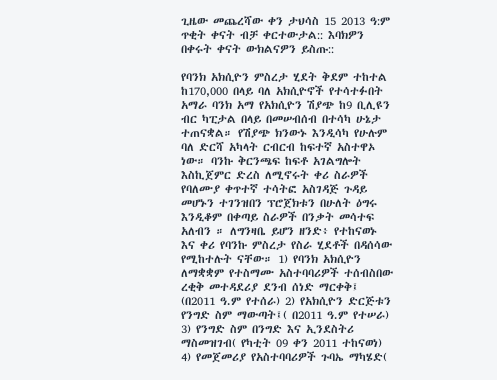ጊዜው መጨረሻው ቀን ታህሳስ 15 2013 ዓ:ም ጥቂት ቀናት ብቻ ቀርተውታል:: እባክዎን በቀሩት ቀናት ውክልናዎን ይስጡ::

የባንክ አክሲዮን ምስረታ ሂደት ቅደም ተከተል ከ170,000 በላይ ባለ አክሲዮኖች የተሳተፉበት አማራ ባንክ አማ የአክሲዮን ሽያጭ ከ9 ቢሊዩን ብር ካፒታል በላይ በመሠብሰብ በተሳካ ሁኔታ ተጠናቋል። የሽያጭ ክንውኑ እንዲሳካ የሁሉም ባለ ድርሻ አካላት ርብርብ ከፍተኛ አስተዋኦ ነው። ባንኩ ቅርንጫፍ ከፍቶ አገልግሎት እስኪጀምር ድረስ ለሚኖሩት ቀሪ ስራዎች የባለሙያ ቀጥተኛ ተሳትፎ አስገዳጅ ጉዳይ መሆኑን ተገንዝበን ፕሮጀክቱን በሁለት ዕግሩ እንዲቆም በቀጣይ ስራዎች በንቃት መሳተፍ አለብን ። ለግንዛቤ ይሆን ዘንድ፥ የተከናወኑ እና ቀሪ የባንኩ ምስረታ የስራ ሂደቶች በዳሰሳው የሚከተሉት ናቸው። 1) የባንክ አክሲዮን ለማቋቋም የተስማሙ አስተባባሪዎች ተሰብስበው ረቂቅ መተዳደሪያ ደንብ ሰነድ ማርቀቅ፤ (በ2011 ዓ.ም የተሰራ) 2) የአክሲዮን ድርጅቱን የንግድ ስም ማውጣት፤( በ2011 ዓ.ም የተሠራ) 3) የንግድ ስም በንግድ እና ኢንደስትሪ ማስመዝገብ( የካቲት 09 ቀን 2011 ተከናወነ) 4) የመጀመሪያ የአስተባባሪዎች ጉባኤ ማካሄድ(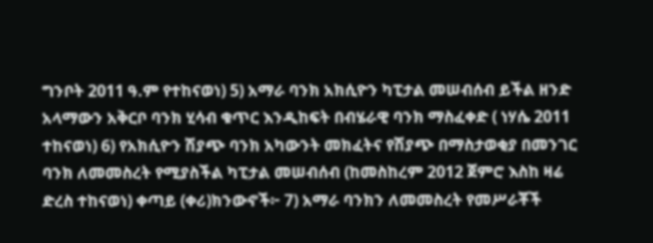ግንቦት 2011 ዓ.ም የተከናወነ) 5) አማራ ባንክ አክሲዮን ካፒታል መሠብሰብ ይችል ዘንድ አላማውን አቅርቦ ባንክ ሂሳብ ቁጥር እንዲከፍት በብሄራዊ ባንክ ማስፈቀድ ( ነሃሴ 2011 ተከናወነ) 6) የአክሲዮን ሽያጭ ባንክ አካውንት መክፈትና የሽያጭ በማስታወቂያ በመንገር ባንክ ለመመስረት የሚያስችል ካፒታል መሠብሰብ (ከመስከረም 2012 ጀምሮ እስከ ዛሬ ድረስ ተከናወነ) ቀጣይ (ቀሪ)ክንውኖች፦ 7) አማራ ባንክን ለመመስረት የመሥራቾች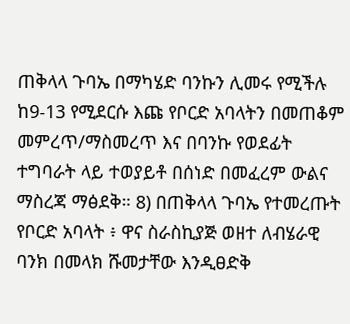ጠቅላላ ጉባኤ በማካሄድ ባንኩን ሊመሩ የሚችሉ ከ9-13 የሚደርሱ እጩ የቦርድ አባላትን በመጠቆም መምረጥ/ማስመረጥ እና በባንኩ የወደፊት ተግባራት ላይ ተወያይቶ በሰነድ በመፈረም ውልና ማስረጃ ማፅደቅ። 8) በጠቅላላ ጉባኤ የተመረጡት የቦርድ አባላት ፥ ዋና ስራስኪያጅ ወዘተ ለብሄራዊ ባንክ በመላክ ሹመታቸው እንዲፀድቅ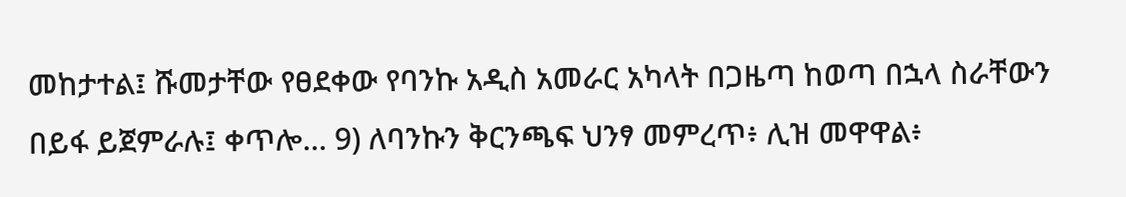መከታተል፤ ሹመታቸው የፀደቀው የባንኩ አዲስ አመራር አካላት በጋዜጣ ከወጣ በኋላ ስራቸውን በይፋ ይጀምራሉ፤ ቀጥሎ… 9) ለባንኩን ቅርንጫፍ ህንፃ መምረጥ፥ ሊዝ መዋዋል፥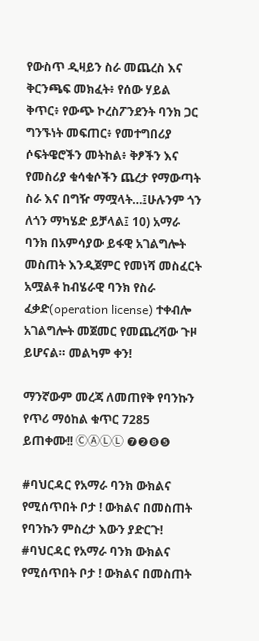የውስጥ ዲዛይን ስራ መጨረስ እና ቅርንጫፍ መክፈት፥ የሰው ሃይል ቅጥር፥ የውጭ ኮረስፖንደንት ባንክ ጋር ግንኙነት መፍጠር፥ የመተግበሪያ ሶፍትዌሮችን መትከል፥ ቅፆችን እና የመስሪያ ቁሳቁሶችን ጨረታ የማውጣት ስራ እና በግዥ ማሟላት…፤ሁሉንም ጎን ለጎን ማካሄድ ይቻላል፤ 10) አማራ ባንክ በአምሳያው ይፋዊ አገልግሎት መስጠት እንዲጀምር የመነሻ መስፈርት አሟልቶ ከብሄራዊ ባንክ የስራ ፈቃድ(operation license) ተቀብሎ አገልግሎት መጀመር የመጨረሻው ጉዞ ይሆናል። መልካም ቀን!

ማንኛውም መረጃ ለመጠየቅ የባንኩን የጥሪ ማዕከል ቁጥር 7285 ይጠቀሙ!! ⒸⒶⓁⓁ ❼❷❽❺

#ባህርዳር የአማራ ባንክ ውክልና የሚሰጥበት ቦታ ! ውክልና በመስጠት የባንኩን ምስረታ እውን ያድርጉ!
#ባህርዳር የአማራ ባንክ ውክልና የሚሰጥበት ቦታ ! ውክልና በመስጠት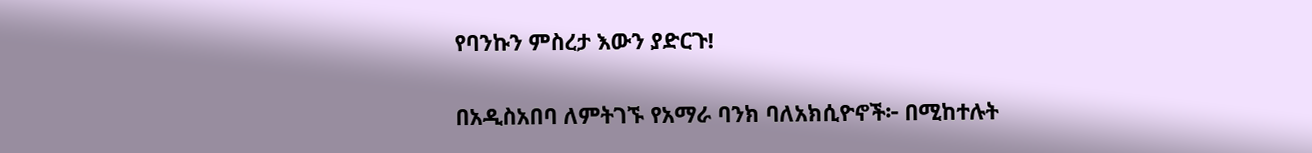የባንኩን ምስረታ እውን ያድርጉ!

በአዲስአበባ ለምትገኙ የአማራ ባንክ ባለአክሲዮኖች፦ በሚከተሉት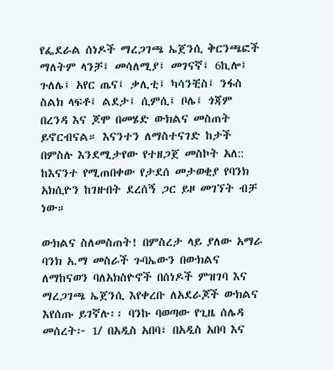የፌደራል ሰነዶች ማረጋገጫ ኤጀንሲ ቅርንጫፎች ማለትም ላንቻ፤ መሳለሚያ፤ መገናኛ፤ 6ኪሎ፤ ጉለሌ፤ አየር ጤና፤ ቃሊቲ፤ ካሳንቺስ፤ ንፋስ ስልክ ላፍቶ፤ ልደታ፤ ሲምሲ፤ ቦሌ፤ ጎጃም በረንዳ እና ጆሞ በመሄድ ውክልና መስጠት ይኖርብናል። እናንተን ለማስተናገድ ከታች በምስሉ እንደሚታየው የተዘጋጀ መስኮት አለ:: ከእናንተ የሚጠበቀው የታደሰ መታወቂያ የባንክ አክሲዮን ከገዙበት ደረሰኝ ጋር ይዞ መገኘት ብቻ ነው።

ውክልና ስለመስጠት! በምስረታ ላይ ያለው አማራ ባንክ አ.ማ መስራች ጉባኤውን በውክልና ለማከናወን ባለአክስዮኖች በሰነዶች ምዝገባ እና ማረጋገጫ ኤጀንሲ እየቀረቡ ለአደራጆች ውክልና እየሰጡ ይገኛሉ፡፡ ባንኩ ባወጣው የጊዜ ሰሌዳ መሰረት፦ 1/ በአዲስ አበባ፣ በአዲስ አበባ እና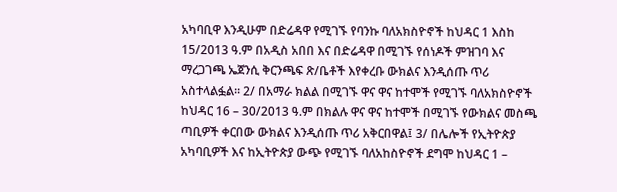አካባቢዋ እንዲሁም በድሬዳዋ የሚገኙ የባንኩ ባለአክስዮኖች ከህዳር 1 እስከ 15/2013 ዓ.ም በአዲስ አበበ እና በድሬዳዋ በሚገኙ የሰነዶች ምዝገባ እና ማረጋገጫ ኤጀንሲ ቅርንጫፍ ጽ/ቤቶች እየቀረቡ ውክልና እንዲሰጡ ጥሪ አስተላልፏል። 2/ በአማራ ክልል በሚገኙ ዋና ዋና ከተሞች የሚገኙ ባለአክስዮኖች ከህዳር 16 – 30/2013 ዓ.ም በክልሉ ዋና ዋና ከተሞች በሚገኙ የውክልና መስጫ ጣቢዎች ቀርበው ውክልና እንዲሰጡ ጥሪ አቅርበዋል፤ 3/ በሌሎች የኢትዮጵያ አካባቢዎች እና ከኢትዮጵያ ውጭ የሚገኙ ባለአከስዮኖች ደግሞ ከህዳር 1 –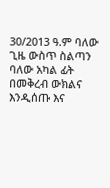30/2013 ዓ.ም ባለው ጊዜ ውስጥ ስልጣን ባለው አካል ፊት በመቅረብ ውክልና እንዲሰጡ እና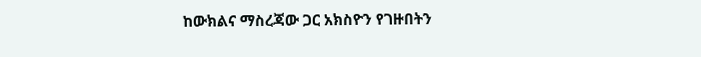ከውክልና ማስረጃው ጋር አክስዮን የገዙበትን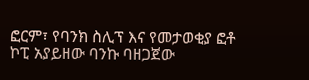ፎርም፣ የባንክ ስሊፕ እና የመታወቂያ ፎቶ ኮፒ አያይዘው ባንኩ ባዘጋጀው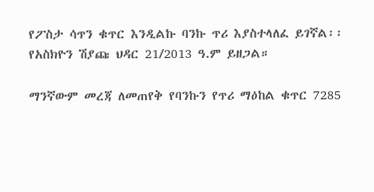የፖስታ ሳጥን ቁጥር እንዲልኩ ባንኩ ጥሪ እያስተላለፈ ይገኛል፡፡ የአስክዮን ሽያጩ ህዳር 21/2013 ዓ.ም ይዘጋል።

ማንኛውም መረጃ ለመጠየቅ የባንኩን የጥሪ ማዕከል ቁጥር 7285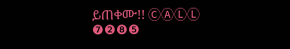ይጠቀሙ!! ⒸⒶⓁⓁ ❼❷❽❺